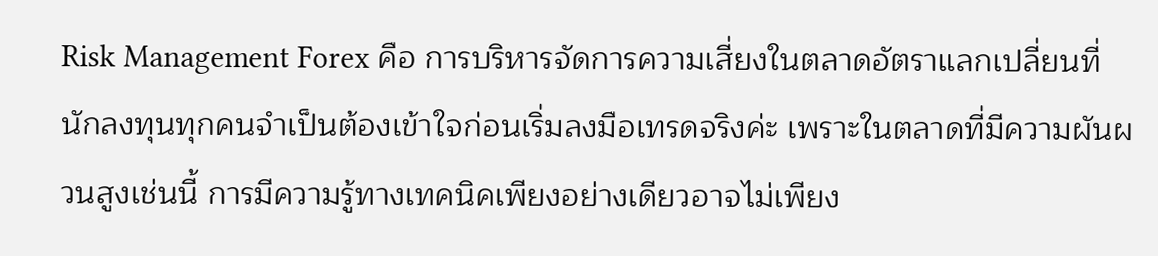Risk Management Forex คือ การบริหารจัดการความเสี่ยงในตลาดอัตราแลกเปลี่ยนที่นักลงทุนทุกคนจำเป็นต้องเข้าใจก่อนเริ่มลงมือเทรดจริงค่ะ เพราะในตลาดที่มีความผันผวนสูงเช่นนี้ การมีความรู้ทางเทคนิคเพียงอย่างเดียวอาจไม่เพียง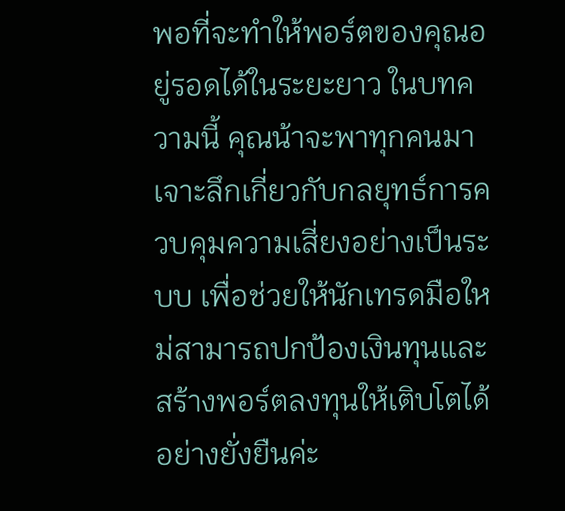พอที่จะทำให้พอร์ตของคุณอยู่รอดได้ในระยะยาว ในบทความนี้ คุณน้าจะพาทุกคนมาเจาะลึกเกี่ยวกับกลยุทธ์การควบคุมความเสี่ยงอย่างเป็นระบบ เพื่อช่วยให้นักเทรดมือใหม่สามารถปกป้องเงินทุนและสร้างพอร์ตลงทุนให้เติบโตได้อย่างยั่งยืนค่ะ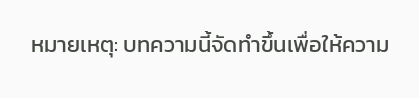หมายเหตุ: บทความนี้จัดทำขึ้นเพื่อให้ความ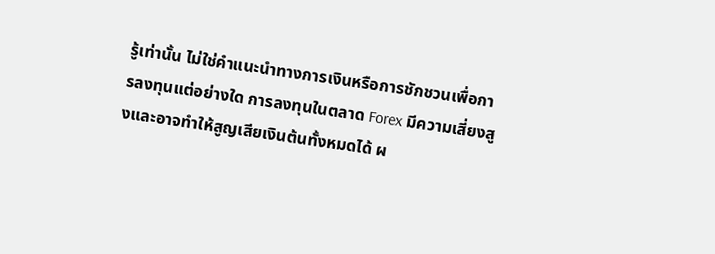รู้เท่านั้น ไม่ใช่คำแนะนำทางการเงินหรือการชักชวนเพื่อการลงทุนแต่อย่างใด การลงทุนในตลาด Forex มีความเสี่ยงสูงและอาจทำให้สูญเสียเงินต้นทั้งหมดได้ ผ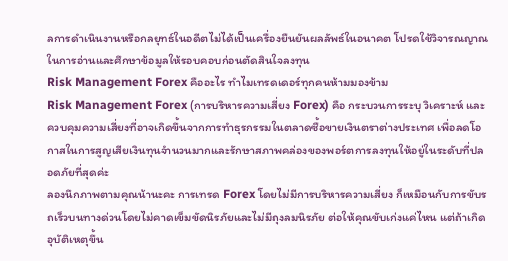ลการดำเนินงานหรือกลยุทธ์ในอดีตไม่ได้เป็นเครื่องยืนยันผลลัพธ์ในอนาคต โปรดใช้วิจารณญาณในการอ่านและศึกษาข้อมูลให้รอบคอบก่อนตัดสินใจลงทุน
Risk Management Forex คืออะไร ทำไมเทรดเดอร์ทุกคนห้ามมองข้าม
Risk Management Forex (การบริหารความเสี่ยง Forex) คือ กระบวนการระบุ วิเคราะห์ และควบคุมความเสี่ยงที่อาจเกิดขึ้นจากการทำธุรกรรมในตลาดซื้อขายเงินตราต่างประเทศ เพื่อลดโอกาสในการสูญเสียเงินทุนจำนวนมากและรักษาสภาพคล่องของพอร์ตการลงทุนให้อยู่ในระดับที่ปลอดภัยที่สุดค่ะ
ลองนึกภาพตามคุณน้านะคะ การเทรด Forex โดยไม่มีการบริหารความเสี่ยง ก็เหมือนกับการขับรถเร็วบนทางด่วนโดยไม่คาดเข็มขัดนิรภัยและไม่มีถุงลมนิรภัย ต่อให้คุณขับเก่งแค่ไหน แต่ถ้าเกิดอุบัติเหตุขึ้น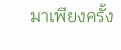มาเพียงครั้ง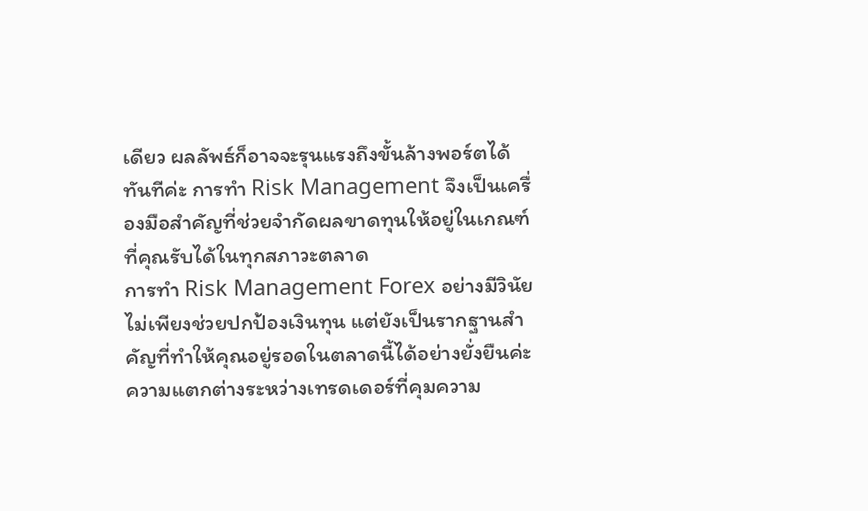เดียว ผลลัพธ์ก็อาจจะรุนแรงถึงขั้นล้างพอร์ตได้ทันทีค่ะ การทำ Risk Management จึงเป็นเครื่องมือสำคัญที่ช่วยจำกัดผลขาดทุนให้อยู่ในเกณฑ์ที่คุณรับได้ในทุกสภาวะตลาด
การทำ Risk Management Forex อย่างมีวินัยไม่เพียงช่วยปกป้องเงินทุน แต่ยังเป็นรากฐานสำคัญที่ทำให้คุณอยู่รอดในตลาดนี้ได้อย่างยั่งยืนค่ะ
ความแตกต่างระหว่างเทรดเดอร์ที่คุมความ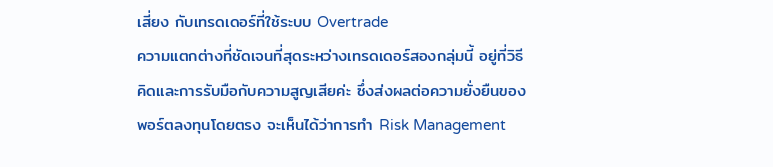เสี่ยง กับเทรดเดอร์ที่ใช้ระบบ Overtrade
ความแตกต่างที่ชัดเจนที่สุดระหว่างเทรดเดอร์สองกลุ่มนี้ อยู่ที่วิธีคิดและการรับมือกับความสูญเสียค่ะ ซึ่งส่งผลต่อความยั่งยืนของพอร์ตลงทุนโดยตรง จะเห็นได้ว่าการทำ Risk Management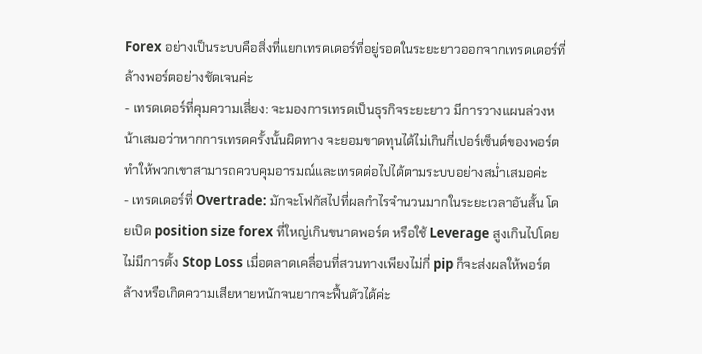Forex อย่างเป็นระบบคือสิ่งที่แยกเทรดเดอร์ที่อยู่รอดในระยะยาวออกจากเทรดเดอร์ที่ล้างพอร์ตอย่างชัดเจนค่ะ
- เทรดเดอร์ที่คุมความเสี่ยง: จะมองการเทรดเป็นธุรกิจระยะยาว มีการวางแผนล่วงหน้าเสมอว่าหากการเทรดครั้งนั้นผิดทาง จะยอมขาดทุนได้ไม่เกินกี่เปอร์เซ็นต์ของพอร์ต ทำให้พวกเขาสามารถควบคุมอารมณ์และเทรดต่อไปได้ตามระบบอย่างสม่ำเสมอค่ะ
- เทรดเดอร์ที่ Overtrade: มักจะโฟกัสไปที่ผลกำไรจำนวนมากในระยะเวลาอันสั้น โดยเปิด position size forex ที่ใหญ่เกินขนาดพอร์ต หรือใช้ Leverage สูงเกินไปโดยไม่มีการตั้ง Stop Loss เมื่อตลาดเคลื่อนที่สวนทางเพียงไม่กี่ pip ก็จะส่งผลให้พอร์ตล้างหรือเกิดความเสียหายหนักจนยากจะฟื้นตัวได้ค่ะ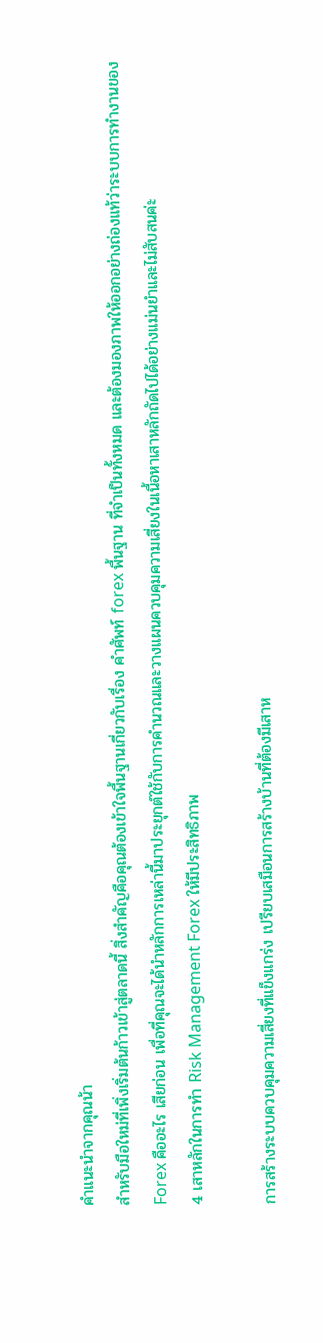คำแนะนำจากคุณน้า
สำหรับมือใหม่ที่เพิ่งเริ่มต้นก้าวเข้าสู่ตลาดนี้ สิ่งสำคัญคือคุณต้องเข้าใจพื้นฐานเกี่ยวกับเรื่อง คำศัพท์ forex พื้นฐาน ที่จำเป็นทั้งหมด และต้องมองภาพให้ออกอย่างถ่องแท้ว่าระบบการทำงานของ Forex คืออะไร เสียก่อน เพื่อที่คุณจะได้นำหลักการเหล่านี้มาประยุกต์ใช้กับการคำนวณและวางแผนควบคุมความเสี่ยงในเนื้อหาเสาหลักถัดไปได้อย่างแม่นยำและไม่สับสนค่ะ
4 เสาหลักในการทำ Risk Management Forex ให้มีประสิทธิภาพ

การสร้างระบบควบคุมความเสี่ยงที่แข็งแกร่ง เปรียบเสมือนการสร้างบ้านที่ต้องมีเสาห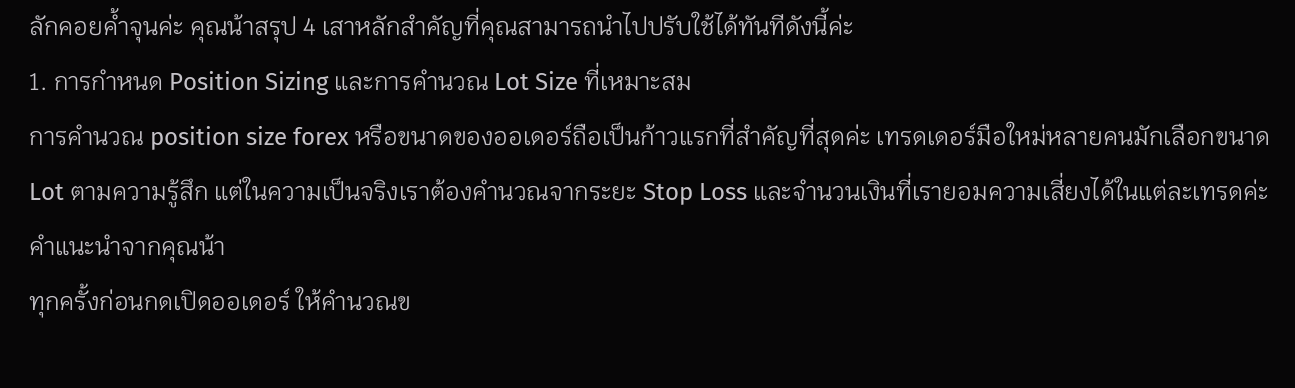ลักคอยค้ำจุนค่ะ คุณน้าสรุป 4 เสาหลักสำคัญที่คุณสามารถนำไปปรับใช้ได้ทันทีดังนี้ค่ะ
1. การกำหนด Position Sizing และการคำนวณ Lot Size ที่เหมาะสม
การคำนวณ position size forex หรือขนาดของออเดอร์ถือเป็นก้าวแรกที่สำคัญที่สุดค่ะ เทรดเดอร์มือใหม่หลายคนมักเลือกขนาด Lot ตามความรู้สึก แต่ในความเป็นจริงเราต้องคำนวณจากระยะ Stop Loss และจำนวนเงินที่เรายอมความเสี่ยงได้ในแต่ละเทรดค่ะ
คำแนะนำจากคุณน้า
ทุกครั้งก่อนกดเปิดออเดอร์ ให้คำนวณข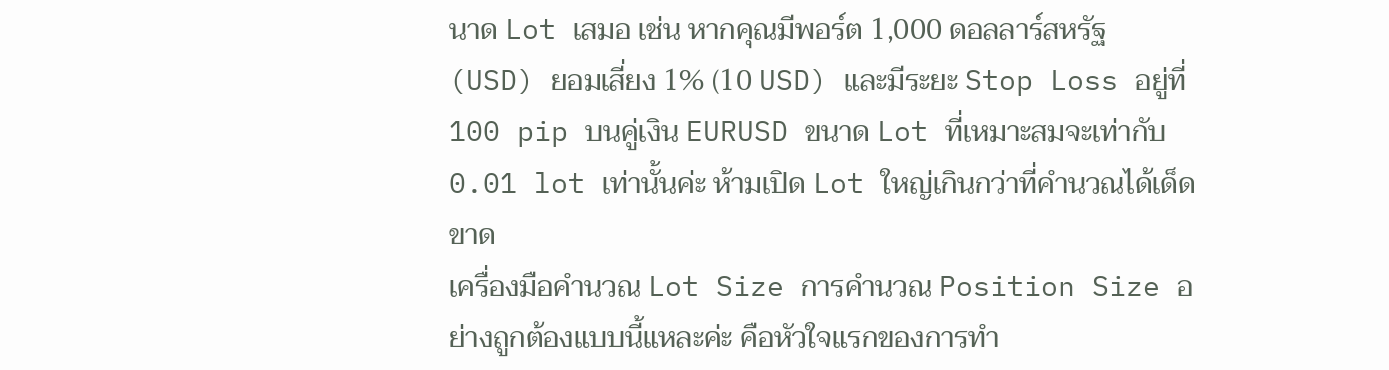นาด Lot เสมอ เช่น หากคุณมีพอร์ต 1,000 ดอลลาร์สหรัฐ (USD) ยอมเสี่ยง 1% (10 USD) และมีระยะ Stop Loss อยู่ที่ 100 pip บนคู่เงิน EURUSD ขนาด Lot ที่เหมาะสมจะเท่ากับ 0.01 lot เท่านั้นค่ะ ห้ามเปิด Lot ใหญ่เกินกว่าที่คำนวณได้เด็ดขาด
เครื่องมือคำนวณ Lot Size การคำนวณ Position Size อย่างถูกต้องแบบนี้แหละค่ะ คือหัวใจแรกของการทำ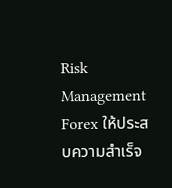Risk Management Forex ให้ประสบความสำเร็จ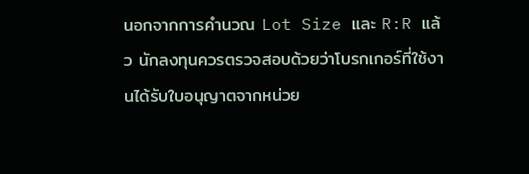นอกจากการคำนวณ Lot Size และ R:R แล้ว นักลงทุนควรตรวจสอบด้วยว่าโบรกเกอร์ที่ใช้งานได้รับใบอนุญาตจากหน่วย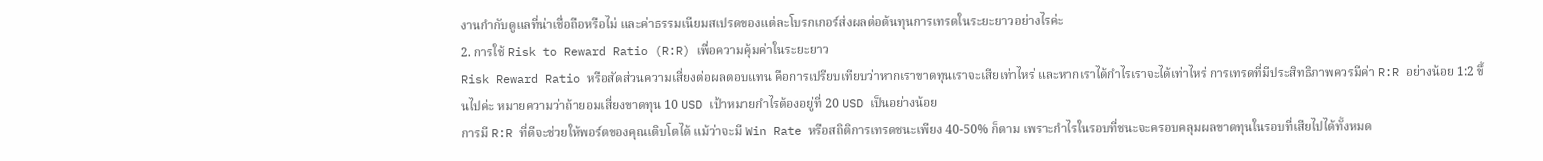งานกำกับดูแลที่น่าเชื่อถือหรือไม่ และค่าธรรมเนียมสเปรดของแต่ละโบรกเกอร์ส่งผลต่อต้นทุนการเทรดในระยะยาวอย่างไรค่ะ
2. การใช้ Risk to Reward Ratio (R:R) เพื่อความคุ้มค่าในระยะยาว
Risk Reward Ratio หรือสัดส่วนความเสี่ยงต่อผลตอบแทน คือการเปรียบเทียบว่าหากเราขาดทุนเราจะเสียเท่าไหร่ และหากเราได้กำไรเราจะได้เท่าไหร่ การเทรดที่มีประสิทธิภาพควรมีค่า R:R อย่างน้อย 1:2 ขึ้นไปค่ะ หมายความว่าถ้ายอมเสี่ยงขาดทุน 10 USD เป้าหมายกำไรต้องอยู่ที่ 20 USD เป็นอย่างน้อย
การมี R:R ที่ดีจะช่วยให้พอร์ตของคุณเติบโตได้ แม้ว่าจะมี Win Rate หรือสถิติการเทรดชนะเพียง 40-50% ก็ตาม เพราะกำไรในรอบที่ชนะจะครอบคลุมผลขาดทุนในรอบที่เสียไปได้ทั้งหมด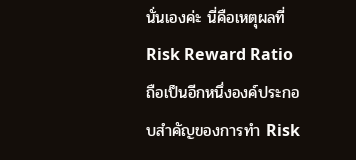นั่นเองค่ะ นี่คือเหตุผลที่ Risk Reward Ratio ถือเป็นอีกหนึ่งองค์ประกอบสำคัญของการทำ Risk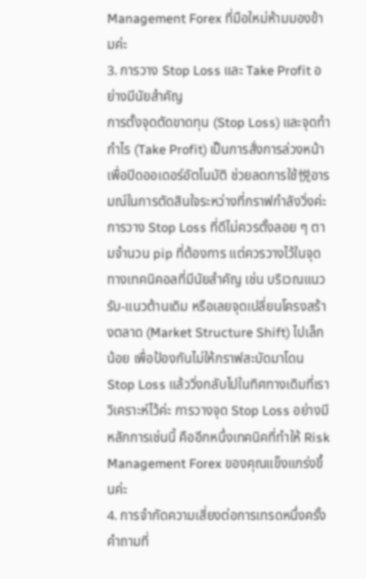Management Forex ที่มือใหม่ห้ามมองข้ามค่ะ
3. การวาง Stop Loss และ Take Profit อย่างมีนัยสำคัญ
การตั้งจุดตัดขาดทุน (Stop Loss) และจุดทำกำไร (Take Profit) เป็นการสั่งการล่วงหน้าเพื่อปิดออเดอร์อัตโนมัติ ช่วยลดการใช้悦อารมณ์ในการตัดสินใจระหว่างที่กราฟกำลังวิ่งค่ะ
การวาง Stop Loss ที่ดีไม่ควรตั้งลอย ๆ ตามจำนวน pip ที่ต้องการ แต่ควรวางไว้ในจุดทางเทคนิคอลที่มีนัยสำคัญ เช่น บริเวณแนวรับ-แนวต้านเดิม หรือเลยจุดเปลี่ยนโครงสร้างตลาด (Market Structure Shift) ไปเล็กน้อย เพื่อป้องกันไม่ให้กราฟสะบัดมาโดน Stop Loss แล้ววิ่งกลับไปในทิศทางเดิมที่เราวิเคราะห์ไว้ค่ะ การวางจุด Stop Loss อย่างมีหลักการเช่นนี้ คืออีกหนึ่งเทคนิคที่ทำให้ Risk Management Forex ของคุณแข็งแกร่งขึ้นค่ะ
4. การจำกัดความเสี่ยงต่อการเทรดหนึ่งครั้ง
คำถามที่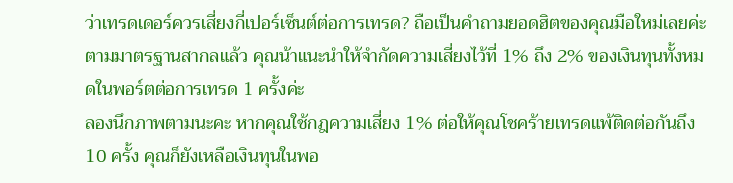ว่าเทรดเดอร์ควรเสี่ยงกี่เปอร์เซ็นต์ต่อการเทรด? ถือเป็นคำถามยอดฮิตของคุณมือใหม่เลยค่ะ ตามมาตรฐานสากลแล้ว คุณน้าแนะนำให้จำกัดความเสี่ยงไว้ที่ 1% ถึง 2% ของเงินทุนทั้งหมดในพอร์ตต่อการเทรด 1 ครั้งค่ะ
ลองนึกภาพตามนะคะ หากคุณใช้กฎความเสี่ยง 1% ต่อให้คุณโชคร้ายเทรดแพ้ติดต่อกันถึง 10 ครั้ง คุณก็ยังเหลือเงินทุนในพอ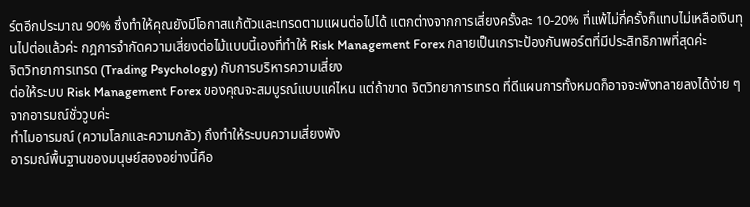ร์ตอีกประมาณ 90% ซึ่งทำให้คุณยังมีโอกาสแก้ตัวและเทรดตามแผนต่อไปได้ แตกต่างจากการเสี่ยงครั้งละ 10-20% ที่แพ้ไม่กี่ครั้งก็แทบไม่เหลือเงินทุนไปต่อแล้วค่ะ กฎการจำกัดความเสี่ยงต่อไม้แบบนี้เองที่ทำให้ Risk Management Forex กลายเป็นเกราะป้องกันพอร์ตที่มีประสิทธิภาพที่สุดค่ะ
จิตวิทยาการเทรด (Trading Psychology) กับการบริหารความเสี่ยง
ต่อให้ระบบ Risk Management Forex ของคุณจะสมบูรณ์แบบแค่ไหน แต่ถ้าขาด จิตวิทยาการเทรด ที่ดีแผนการทั้งหมดก็อาจจะพังทลายลงได้ง่าย ๆ จากอารมณ์ชั่ววูบค่ะ
ทำไมอารมณ์ (ความโลภและความกลัว) ถึงทำให้ระบบความเสี่ยงพัง
อารมณ์พื้นฐานของมนุษย์สองอย่างนี้คือ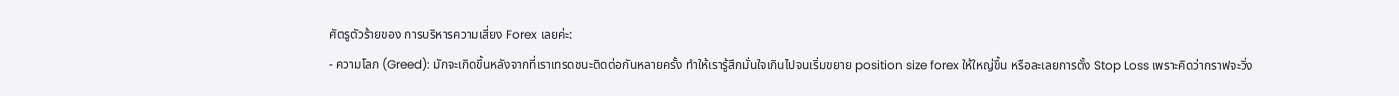ศัตรูตัวร้ายของ การบริหารความเสี่ยง Forex เลยค่ะ:
- ความโลภ (Greed): มักจะเกิดขึ้นหลังจากที่เราเทรดชนะติดต่อกันหลายครั้ง ทำให้เรารู้สึกมั่นใจเกินไปจนเริ่มขยาย position size forex ให้ใหญ่ขึ้น หรือละเลยการตั้ง Stop Loss เพราะคิดว่ากราฟจะวิ่ง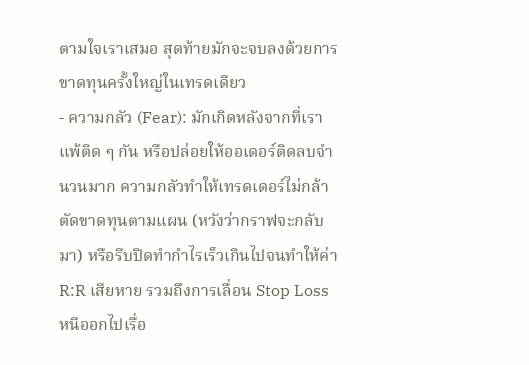ตามใจเราเสมอ สุดท้ายมักจะจบลงด้วยการขาดทุนครั้งใหญ่ในเทรดเดียว
- ความกลัว (Fear): มักเกิดหลังจากที่เราแพ้ติด ๆ กัน หรือปล่อยให้ออเดอร์ติดลบจำนวนมาก ความกลัวทำให้เทรดเดอร์ไม่กล้าตัดขาดทุนตามแผน (หวังว่ากราฟจะกลับมา) หรือรีบปิดทำกำไรเร็วเกินไปจนทำให้ค่า R:R เสียหาย รวมถึงการเลื่อน Stop Loss หนีออกไปเรื่อ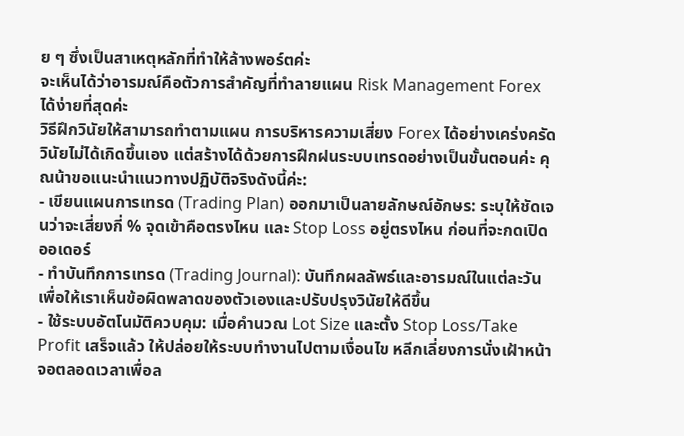ย ๆ ซึ่งเป็นสาเหตุหลักที่ทำให้ล้างพอร์ตค่ะ
จะเห็นได้ว่าอารมณ์คือตัวการสำคัญที่ทำลายแผน Risk Management Forex ได้ง่ายที่สุดค่ะ
วิธีฝึกวินัยให้สามารถทำตามแผน การบริหารความเสี่ยง Forex ได้อย่างเคร่งครัด
วินัยไม่ได้เกิดขึ้นเอง แต่สร้างได้ด้วยการฝึกฝนระบบเทรดอย่างเป็นขั้นตอนค่ะ คุณน้าขอแนะนำแนวทางปฏิบัติจริงดังนี้ค่ะ:
- เขียนแผนการเทรด (Trading Plan) ออกมาเป็นลายลักษณ์อักษร: ระบุให้ชัดเจนว่าจะเสี่ยงกี่ % จุดเข้าคือตรงไหน และ Stop Loss อยู่ตรงไหน ก่อนที่จะกดเปิดออเดอร์
- ทำบันทึกการเทรด (Trading Journal): บันทึกผลลัพธ์และอารมณ์ในแต่ละวัน เพื่อให้เราเห็นข้อผิดพลาดของตัวเองและปรับปรุงวินัยให้ดีขึ้น
- ใช้ระบบอัตโนมัติควบคุม: เมื่อคำนวณ Lot Size และตั้ง Stop Loss/Take Profit เสร็จแล้ว ให้ปล่อยให้ระบบทำงานไปตามเงื่อนไข หลีกเลี่ยงการนั่งเฝ้าหน้าจอตลอดเวลาเพื่อล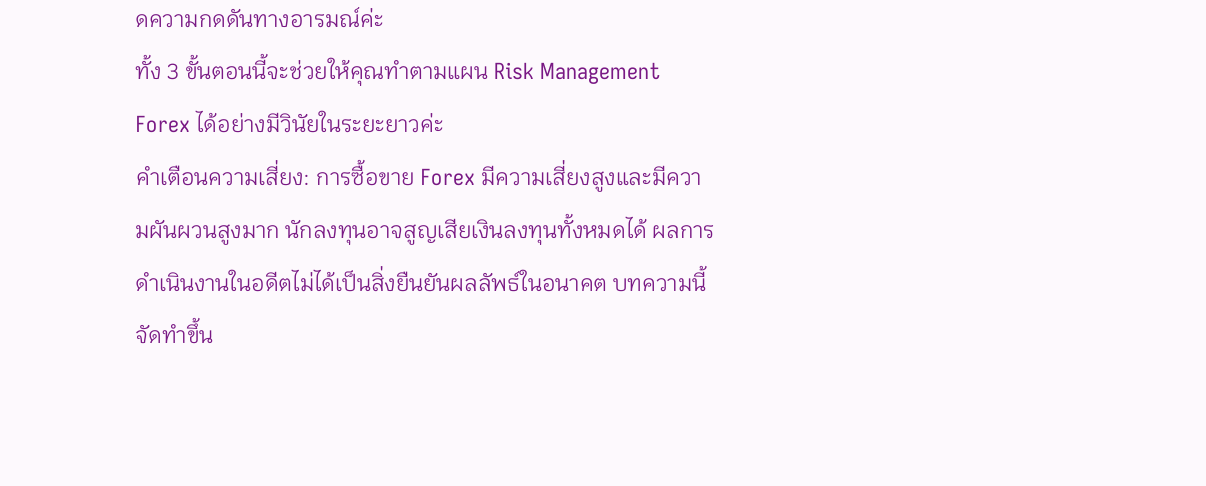ดความกดดันทางอารมณ์ค่ะ
ทั้ง 3 ขั้นตอนนี้จะช่วยให้คุณทำตามแผน Risk Management Forex ได้อย่างมีวินัยในระยะยาวค่ะ
คำเตือนความเสี่ยง: การซื้อขาย Forex มีความเสี่ยงสูงและมีความผันผวนสูงมาก นักลงทุนอาจสูญเสียเงินลงทุนทั้งหมดได้ ผลการดำเนินงานในอดีตไม่ได้เป็นสิ่งยืนยันผลลัพธ์ในอนาคต บทความนี้จัดทำขึ้น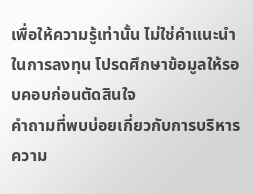เพื่อให้ความรู้เท่านั้น ไม่ใช่คำแนะนำในการลงทุน โปรดศึกษาข้อมูลให้รอบคอบก่อนตัดสินใจ
คำถามที่พบบ่อยเกี่ยวกับการบริหารความ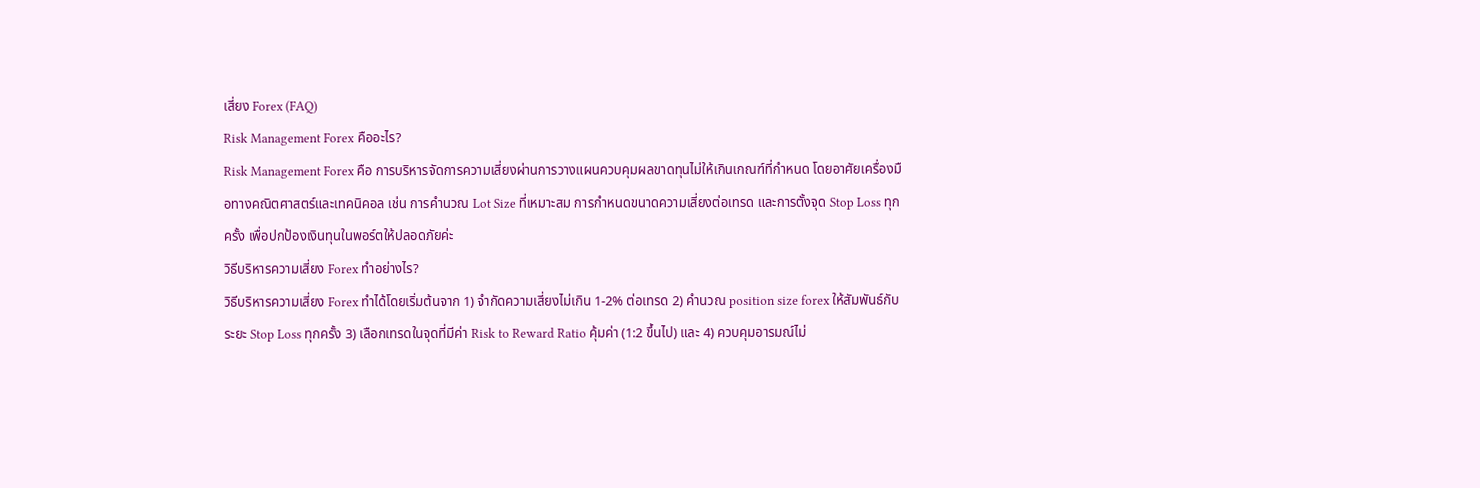เสี่ยง Forex (FAQ)
Risk Management Forex คืออะไร?
Risk Management Forex คือ การบริหารจัดการความเสี่ยงผ่านการวางแผนควบคุมผลขาดทุนไม่ให้เกินเกณฑ์ที่กำหนด โดยอาศัยเครื่องมือทางคณิตศาสตร์และเทคนิคอล เช่น การคำนวณ Lot Size ที่เหมาะสม การกำหนดขนาดความเสี่ยงต่อเทรด และการตั้งจุด Stop Loss ทุกครั้ง เพื่อปกป้องเงินทุนในพอร์ตให้ปลอดภัยค่ะ
วิธีบริหารความเสี่ยง Forex ทำอย่างไร?
วิธีบริหารความเสี่ยง Forex ทำได้โดยเริ่มต้นจาก 1) จำกัดความเสี่ยงไม่เกิน 1-2% ต่อเทรด 2) คำนวณ position size forex ให้สัมพันธ์กับระยะ Stop Loss ทุกครั้ง 3) เลือกเทรดในจุดที่มีค่า Risk to Reward Ratio คุ้มค่า (1:2 ขึ้นไป) และ 4) ควบคุมอารมณ์ไม่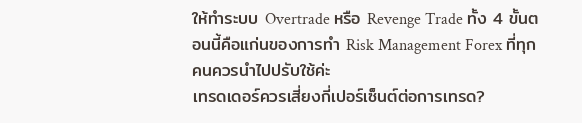ให้ทำระบบ Overtrade หรือ Revenge Trade ทั้ง 4 ขั้นตอนนี้คือแก่นของการทำ Risk Management Forex ที่ทุกคนควรนำไปปรับใช้ค่ะ
เทรดเดอร์ควรเสี่ยงกี่เปอร์เซ็นต์ต่อการเทรด?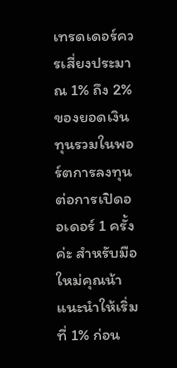เทรดเดอร์ควรเสี่ยงประมาณ 1% ถึง 2% ของยอดเงินทุนรวมในพอร์ตการลงทุนต่อการเปิดออเดอร์ 1 ครั้งค่ะ สำหรับมือใหม่คุณน้าแนะนำให้เริ่มที่ 1% ก่อน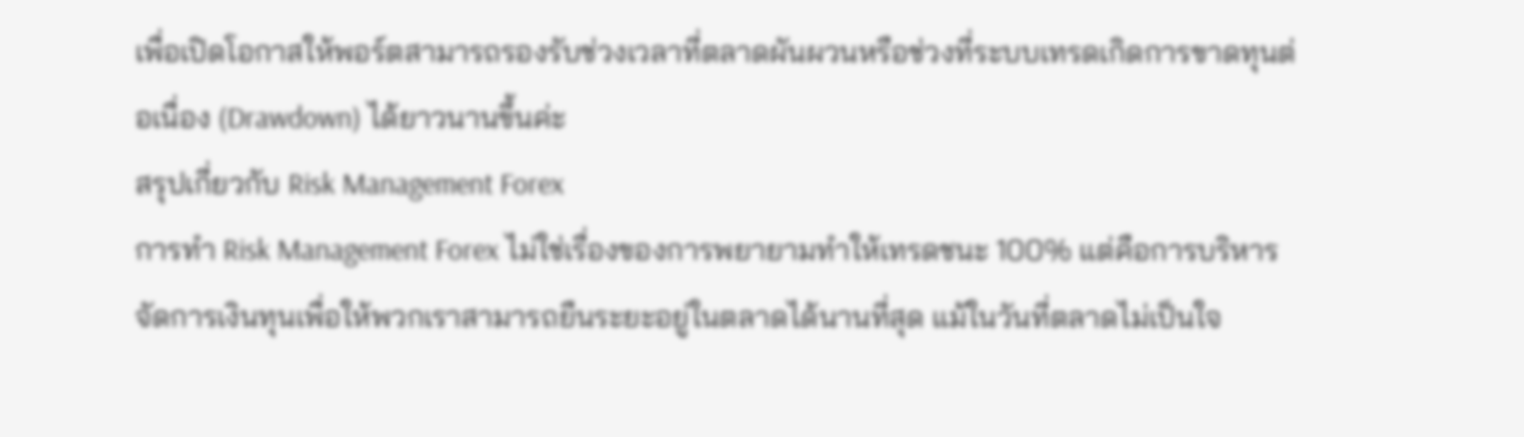เพื่อเปิดโอกาสให้พอร์ตสามารถรองรับช่วงเวลาที่ตลาดผันผวนหรือช่วงที่ระบบเทรดเกิดการขาดทุนต่อเนื่อง (Drawdown) ได้ยาวนานขึ้นค่ะ
สรุปเกี่ยวกับ Risk Management Forex
การทำ Risk Management Forex ไม่ใช่เรื่องของการพยายามทำให้เทรดชนะ 100% แต่คือการบริหารจัดการเงินทุนเพื่อให้พวกเราสามารถยืนระยะอยู่ในตลาดได้นานที่สุด แม้ในวันที่ตลาดไม่เป็นใจ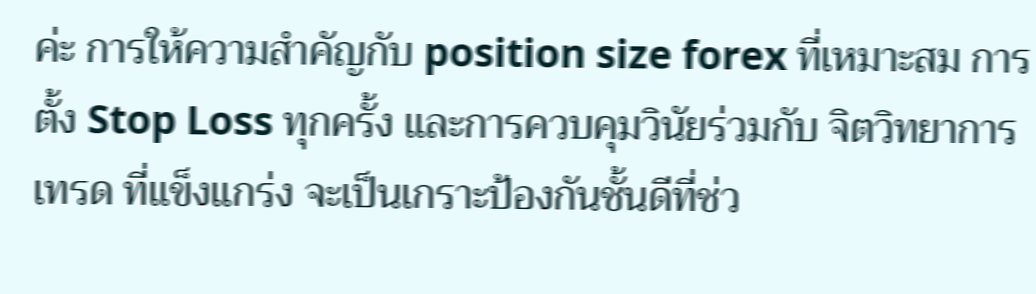ค่ะ การให้ความสำคัญกับ position size forex ที่เหมาะสม การตั้ง Stop Loss ทุกครั้ง และการควบคุมวินัยร่วมกับ จิตวิทยาการเทรด ที่แข็งแกร่ง จะเป็นเกราะป้องกันชั้นดีที่ช่ว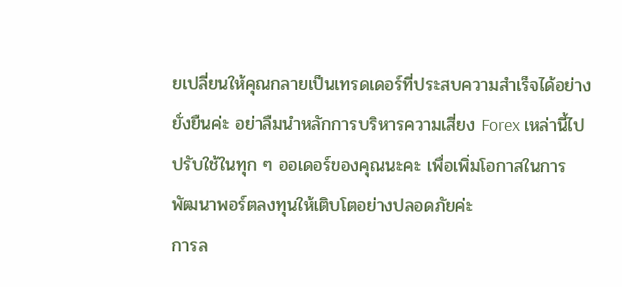ยเปลี่ยนให้คุณกลายเป็นเทรดเดอร์ที่ประสบความสำเร็จได้อย่างยั่งยืนค่ะ อย่าลืมนำหลักการบริหารความเสี่ยง Forex เหล่านี้ไปปรับใช้ในทุก ๆ ออเดอร์ของคุณนะคะ เพื่อเพิ่มโอกาสในการพัฒนาพอร์ตลงทุนให้เติบโตอย่างปลอดภัยค่ะ
การล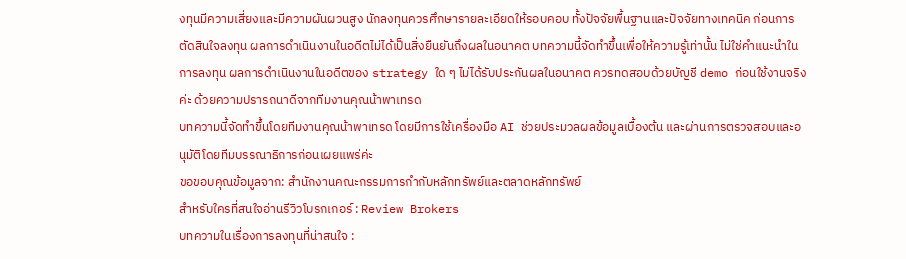งทุนมีความเสี่ยงและมีความผันผวนสูง นักลงทุนควรศึกษารายละเอียดให้รอบคอบ ทั้งปัจจัยพื้นฐานและปัจจัยทางเทคนิค ก่อนการตัดสินใจลงทุน ผลการดำเนินงานในอดีตไม่ได้เป็นสิ่งยืนยันถึงผลในอนาคต บทความนี้จัดทำขึ้นเพื่อให้ความรู้เท่านั้น ไม่ใช่คำแนะนำในการลงทุน ผลการดำเนินงานในอดีตของ strategy ใด ๆ ไม่ได้รับประกันผลในอนาคต ควรทดสอบด้วยบัญชี demo ก่อนใช้งานจริงค่ะ ด้วยความปรารถนาดีจากทีมงานคุณน้าพาเทรด
บทความนี้จัดทำขึ้นโดยทีมงานคุณน้าพาเทรด โดยมีการใช้เครื่องมือ AI ช่วยประมวลผลข้อมูลเบื้องต้น และผ่านการตรวจสอบและอนุมัติโดยทีมบรรณาธิการก่อนเผยแพร่ค่ะ
ขอขอบคุณข้อมูลจาก: สำนักงานคณะกรรมการกำกับหลักทรัพย์และตลาดหลักทรัพย์
สำหรับใครที่สนใจอ่านรีวิวโบรกเกอร์ : Review Brokers
บทความในเรื่องการลงทุนที่น่าสนใจ :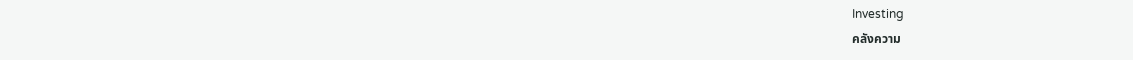Investing
คลังความ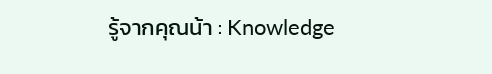รู้จากคุณน้า : Knowledge